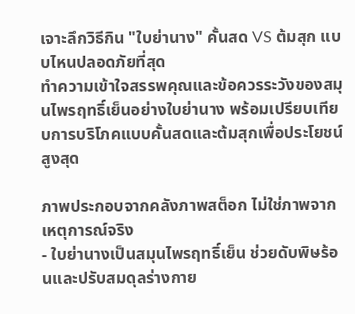เจาะลึกวิธีกิน "ใบย่านาง" คั้นสด VS ต้มสุก แบบไหนปลอดภัยที่สุด
ทำความเข้าใจสรรพคุณและข้อควรระวังของสมุนไพรฤทธิ์เย็นอย่างใบย่านาง พร้อมเปรียบเทียบการบริโภคแบบคั้นสดและต้มสุกเพื่อประโยชน์สูงสุด

ภาพประกอบจากคลังภาพสต็อก ไม่ใช่ภาพจากเหตุการณ์จริง
- ใบย่านางเป็นสมุนไพรฤทธิ์เย็น ช่วยดับพิษร้อนและปรับสมดุลร่างกาย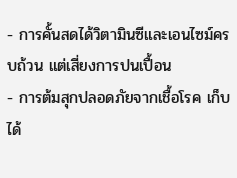- การคั้นสดได้วิตามินซีและเอนไซม์ครบถ้วน แต่เสี่ยงการปนเปื้อน
- การต้มสุกปลอดภัยจากเชื้อโรค เก็บได้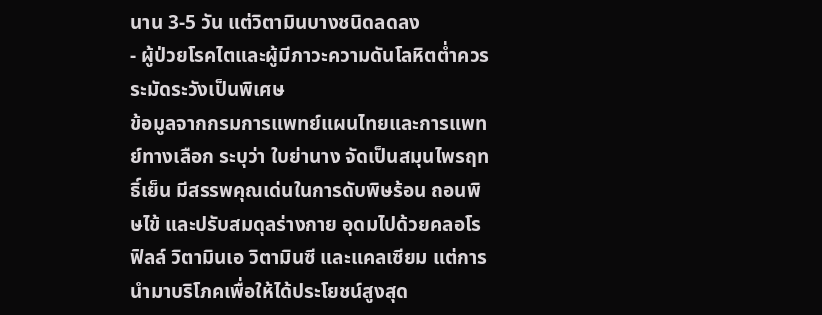นาน 3-5 วัน แต่วิตามินบางชนิดลดลง
- ผู้ป่วยโรคไตและผู้มีภาวะความดันโลหิตต่ำควรระมัดระวังเป็นพิเศษ
ข้อมูลจากกรมการแพทย์แผนไทยและการแพทย์ทางเลือก ระบุว่า ใบย่านาง จัดเป็นสมุนไพรฤทธิ์เย็น มีสรรพคุณเด่นในการดับพิษร้อน ถอนพิษไข้ และปรับสมดุลร่างกาย อุดมไปด้วยคลอโรฟิลล์ วิตามินเอ วิตามินซี และแคลเซียม แต่การนำมาบริโภคเพื่อให้ได้ประโยชน์สูงสุด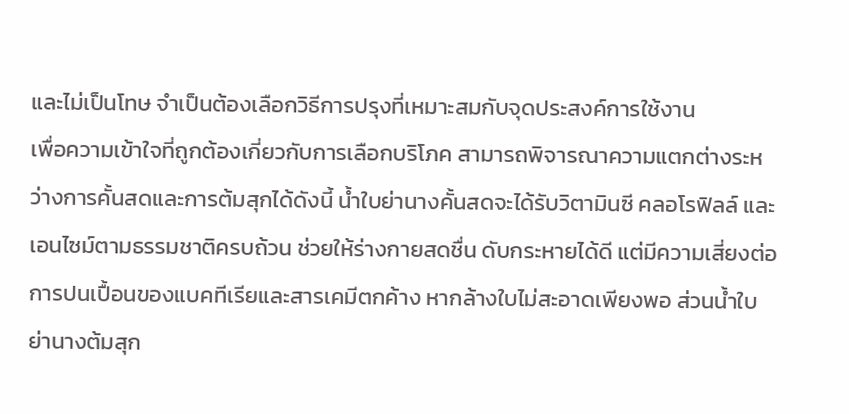และไม่เป็นโทษ จำเป็นต้องเลือกวิธีการปรุงที่เหมาะสมกับจุดประสงค์การใช้งาน
เพื่อความเข้าใจที่ถูกต้องเกี่ยวกับการเลือกบริโภค สามารถพิจารณาความแตกต่างระหว่างการคั้นสดและการต้มสุกได้ดังนี้ น้ำใบย่านางคั้นสดจะได้รับวิตามินซี คลอโรฟิลล์ และเอนไซม์ตามธรรมชาติครบถ้วน ช่วยให้ร่างกายสดชื่น ดับกระหายได้ดี แต่มีความเสี่ยงต่อการปนเปื้อนของแบคทีเรียและสารเคมีตกค้าง หากล้างใบไม่สะอาดเพียงพอ ส่วนน้ำใบย่านางต้มสุก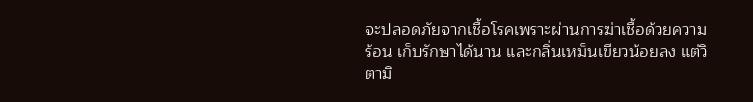จะปลอดภัยจากเชื้อโรคเพราะผ่านการฆ่าเชื้อด้วยความร้อน เก็บรักษาได้นาน และกลิ่นเหม็นเขียวน้อยลง แต่วิตามิ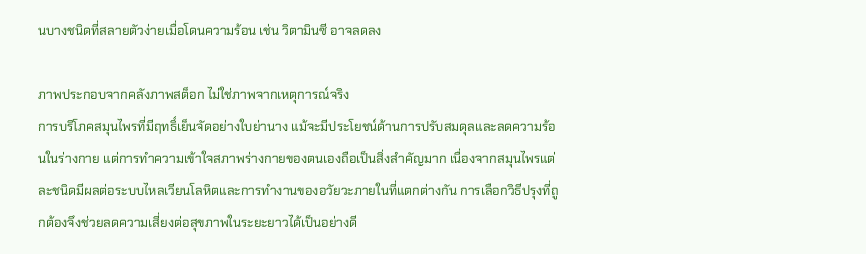นบางชนิดที่สลายตัวง่ายเมื่อโดนความร้อน เช่น วิตามินซี อาจลดลง

ภาพประกอบจากคลังภาพสต็อก ไม่ใช่ภาพจากเหตุการณ์จริง
การบริโภคสมุนไพรที่มีฤทธิ์เย็นจัดอย่างใบย่านาง แม้จะมีประโยชน์ด้านการปรับสมดุลและลดความร้อนในร่างกาย แต่การทำความเข้าใจสภาพร่างกายของตนเองถือเป็นสิ่งสำคัญมาก เนื่องจากสมุนไพรแต่ละชนิดมีผลต่อระบบไหลเวียนโลหิตและการทำงานของอวัยวะภายในที่แตกต่างกัน การเลือกวิธีปรุงที่ถูกต้องจึงช่วยลดความเสี่ยงต่อสุขภาพในระยะยาวได้เป็นอย่างดี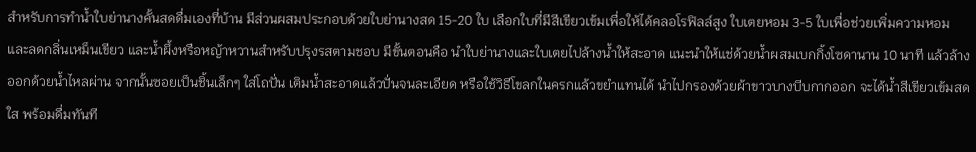สำหรับการทำน้ำใบย่านางคั้นสดดื่มเองที่บ้าน มีส่วนผสมประกอบด้วยใบย่านางสด 15-20 ใบ เลือกใบที่มีสีเขียวเข้มเพื่อให้ได้คลอโรฟิลล์สูง ใบเตยหอม 3-5 ใบเพื่อช่วยเพิ่มความหอมและลดกลิ่นเหม็นเขียว และน้ำผึ้งหรือหญ้าหวานสำหรับปรุงรสตามชอบ มีขั้นตอนคือ นำใบย่านางและใบเตยไปล้างน้ำให้สะอาด แนะนำให้แช่ด้วยน้ำผสมเบกกิ้งโซดานาน 10 นาที แล้วล้างออกด้วยน้ำไหลผ่าน จากนั้นซอยเป็นชิ้นเล็กๆ ใส่โถปั่น เติมน้ำสะอาดแล้วปั่นจนละเอียด หรือใช้วิธีโขลกในครกแล้วขยำแทนได้ นำไปกรองด้วยผ้าขาวบางบีบกากออก จะได้น้ำสีเขียวเข้มสดใส พร้อมดื่มทันที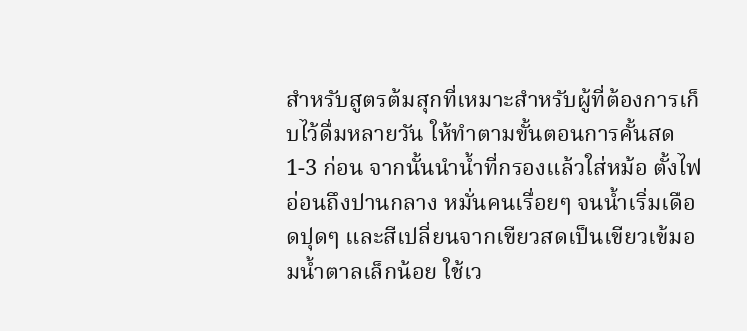สำหรับสูตรต้มสุกที่เหมาะสำหรับผู้ที่ต้องการเก็บไว้ดื่มหลายวัน ให้ทำตามขั้นตอนการคั้นสด 1-3 ก่อน จากนั้นนำน้ำที่กรองแล้วใส่หม้อ ตั้งไฟอ่อนถึงปานกลาง หมั่นคนเรื่อยๆ จนน้ำเริ่มเดือดปุดๆ และสีเปลี่ยนจากเขียวสดเป็นเขียวเข้มอมน้ำตาลเล็กน้อย ใช้เว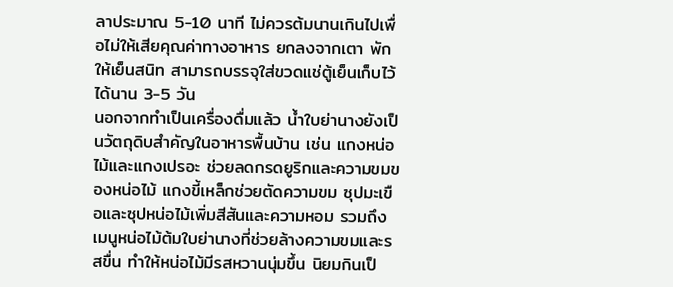ลาประมาณ 5-10 นาที ไม่ควรต้มนานเกินไปเพื่อไม่ให้เสียคุณค่าทางอาหาร ยกลงจากเตา พักให้เย็นสนิท สามารถบรรจุใส่ขวดแช่ตู้เย็นเก็บไว้ได้นาน 3-5 วัน
นอกจากทำเป็นเครื่องดื่มแล้ว น้ำใบย่านางยังเป็นวัตถุดิบสำคัญในอาหารพื้นบ้าน เช่น แกงหน่อไม้และแกงเปรอะ ช่วยลดกรดยูริกและความขมของหน่อไม้ แกงขี้เหล็กช่วยตัดความขม ซุปมะเขือและซุปหน่อไม้เพิ่มสีสันและความหอม รวมถึงเมนูหน่อไม้ต้มใบย่านางที่ช่วยล้างความขมและรสขื่น ทำให้หน่อไม้มีรสหวานนุ่มขึ้น นิยมกินเป็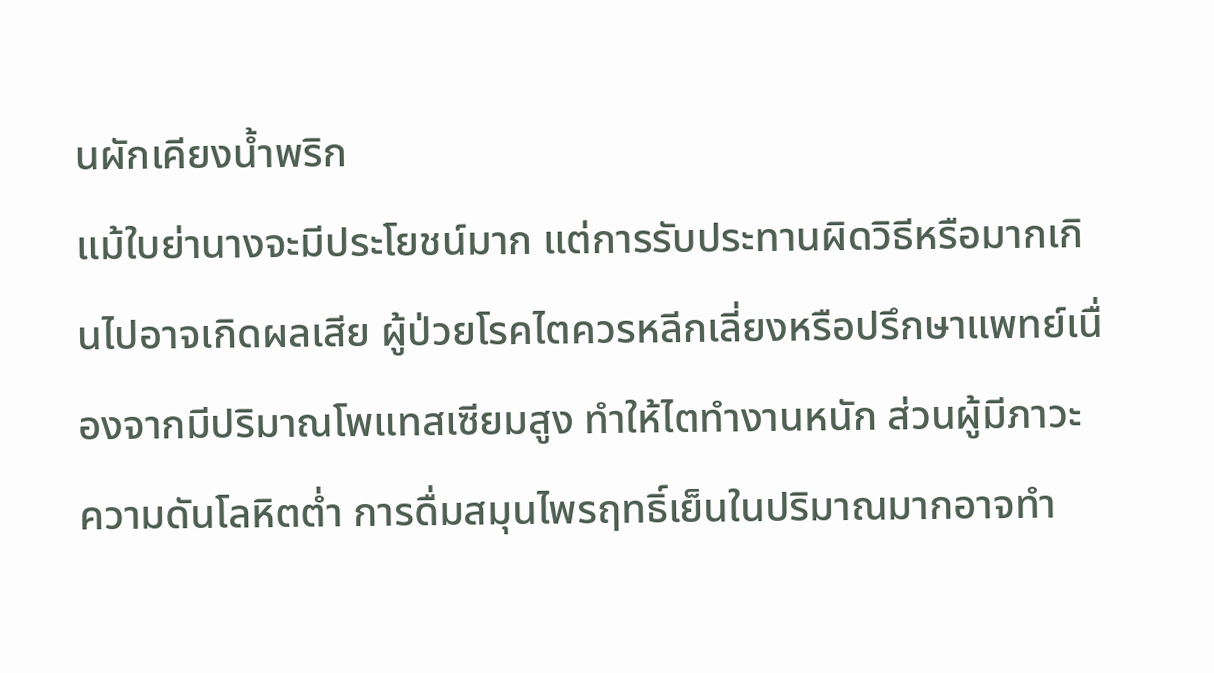นผักเคียงน้ำพริก
แม้ใบย่านางจะมีประโยชน์มาก แต่การรับประทานผิดวิธีหรือมากเกินไปอาจเกิดผลเสีย ผู้ป่วยโรคไตควรหลีกเลี่ยงหรือปรึกษาแพทย์เนื่องจากมีปริมาณโพแทสเซียมสูง ทำให้ไตทำงานหนัก ส่วนผู้มีภาวะความดันโลหิตต่ำ การดื่มสมุนไพรฤทธิ์เย็นในปริมาณมากอาจทำ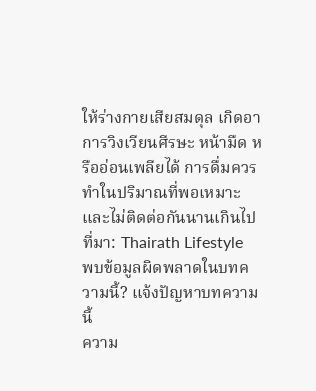ให้ร่างกายเสียสมดุล เกิดอาการวิงเวียนศีรษะ หน้ามืด หรืออ่อนเพลียได้ การดื่มควรทำในปริมาณที่พอเหมาะและไม่ติดต่อกันนานเกินไป
ที่มา: Thairath Lifestyle
พบข้อมูลผิดพลาดในบทความนี้? แจ้งปัญหาบทความนี้
ความ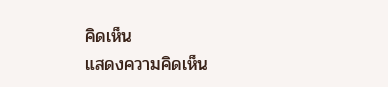คิดเห็น
แสดงความคิดเห็น